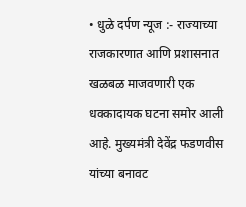• धुळे दर्पण न्यूज :- राज्याच्या राजकारणात आणि प्रशासनात खळबळ माजवणारी एक धक्कादायक घटना समोर आली आहे. मुख्यमंत्री देवेंद्र फडणवीस यांच्या बनावट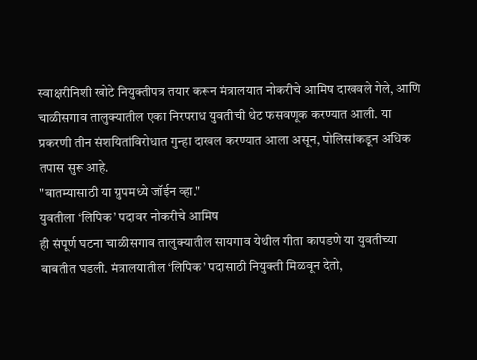स्वाक्षरीनिशी खोटे नियुक्तीपत्र तयार करून मंत्रालयात नोकरीचे आमिष दाखवले गेले, आणि चाळीसगाव तालुक्यातील एका निरपराध युवतीची थेट फसवणूक करण्यात आली. या प्रकरणी तीन संशयितांविरोधात गुन्हा दाखल करण्यात आला असून, पोलिसांकडून अधिक तपास सुरू आहे.
"बातम्यासाठी या ग्रुपमध्ये जॉईन व्हा."
युवतीला ‘लिपिक’ पदावर नोकरीचे आमिष
ही संपूर्ण घटना चाळीसगाव तालुक्यातील सायगाव येथील गीता कापडणे या युवतीच्या बाबतीत घडली. मंत्रालयातील ‘लिपिक’ पदासाठी नियुक्ती मिळवून देतो,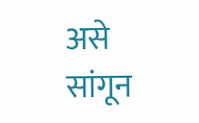असे सांगून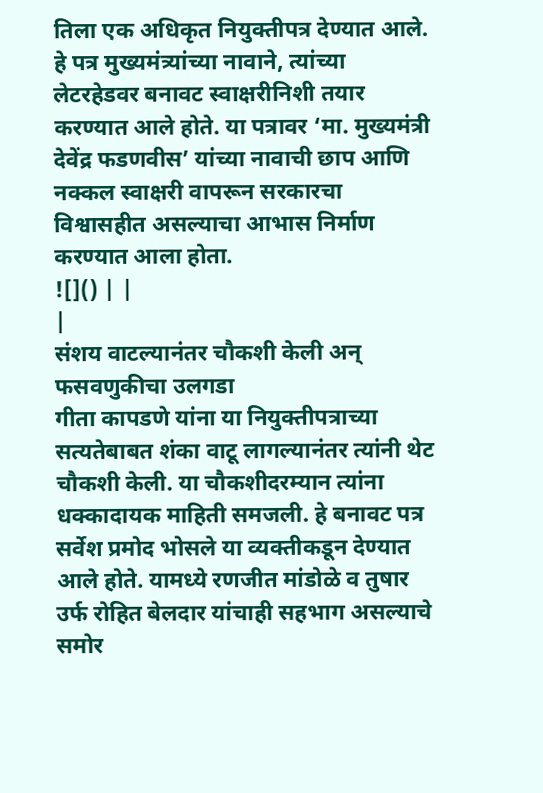तिला एक अधिकृत नियुक्तीपत्र देण्यात आले. हे पत्र मुख्यमंत्र्यांच्या नावाने, त्यांच्या लेटरहेडवर बनावट स्वाक्षरीनिशी तयार करण्यात आले होते. या पत्रावर ‘मा. मुख्यमंत्री देवेंद्र फडणवीस’ यांच्या नावाची छाप आणि नक्कल स्वाक्षरी वापरून सरकारचा विश्वासहीत असल्याचा आभास निर्माण करण्यात आला होता.
![]() | |
|
संशय वाटल्यानंतर चौकशी केली अन् फसवणुकीचा उलगडा
गीता कापडणे यांना या नियुक्तीपत्राच्या सत्यतेबाबत शंका वाटू लागल्यानंतर त्यांनी थेट चौकशी केली. या चौकशीदरम्यान त्यांना धक्कादायक माहिती समजली. हे बनावट पत्र सर्वेश प्रमोद भोसले या व्यक्तीकडून देण्यात आले होते. यामध्ये रणजीत मांडोळे व तुषार उर्फ रोहित बेलदार यांचाही सहभाग असल्याचे समोर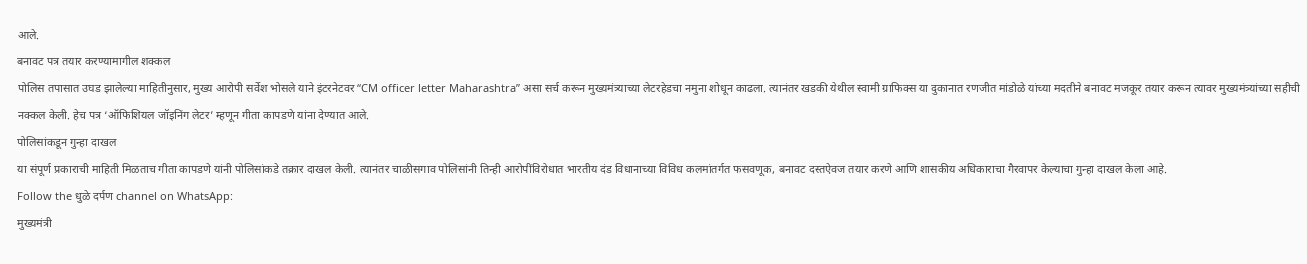आले.
बनावट पत्र तयार करण्यामागील शक्कल
पोलिस तपासात उघड झालेल्या माहितीनुसार, मुख्य आरोपी सर्वेश भोसले याने इंटरनेटवर “CM officer letter Maharashtra” असा सर्च करून मुख्यमंत्र्याच्या लेटरहेडचा नमुना शोधून काढला. त्यानंतर खडकी येथील स्वामी ग्राफिक्स या दुकानात रणजीत मांडोळे यांच्या मदतीने बनावट मजकूर तयार करून त्यावर मुख्यमंत्र्यांच्या सहीची नक्कल केली. हेच पत्र ‘ऑफिशियल जॉइनिंग लेटर’ म्हणून गीता कापडणे यांना देण्यात आले.
पोलिसांकडून गुन्हा दाखल
या संपूर्ण प्रकाराची माहिती मिळताच गीता कापडणे यांनी पोलिसांकडे तक्रार दाखल केली. त्यानंतर चाळीसगाव पोलिसांनी तिन्ही आरोपींविरोधात भारतीय दंड विधानाच्या विविध कलमांतर्गत फसवणूक, बनावट दस्तऐवज तयार करणे आणि शासकीय अधिकाराचा गैरवापर केल्याचा गुन्हा दाखल केला आहे.
Follow the धुळे दर्पण channel on WhatsApp:
मुख्यमंत्री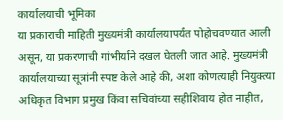कार्यालयाची भूमिका
या प्रकाराची माहिती मुख्यमंत्री कार्यालयापर्यंत पोहोचवण्यात आली असून, या प्रकरणाची गांभीर्याने दखल घेतली जात आहे. मुख्यमंत्री कार्यालयाच्या सूत्रांनी स्पष्ट केले आहे की, अशा कोणत्याही नियुक्त्या अधिकृत विभाग प्रमुख किंवा सचिवांच्या सहीशिवाय होत नाहीत,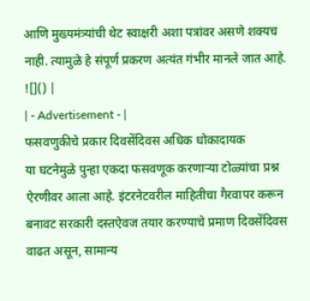आणि मुख्यमंत्र्यांची थेट स्वाक्षरी अशा पत्रांवर असणे शक्यच नाही. त्यामुळे हे संपूर्ण प्रकरण अत्यंत गंभीर मानले जात आहे.
![]() |
| - Advertisement - |
फसवणुकीचे प्रकार दिवसेंदिवस अधिक धोकादायक
या घटनेमुळे पुन्हा एकदा फसवणूक करणाऱ्या टोळ्यांचा प्रश्न ऐरणीवर आला आहे. इंटरनेटवरील माहितीचा गैरवापर करून बनावट सरकारी दस्तऐवज तयार करण्याचे प्रमाण दिवसेंदिवस वाढत असून, सामान्य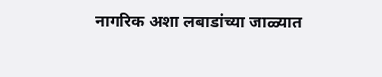नागरिक अशा लबाडांच्या जाळ्यात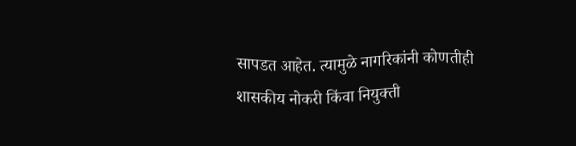सापडत आहेत. त्यामुळे नागरिकांनी कोणतीही शासकीय नोकरी किंवा नियुक्ती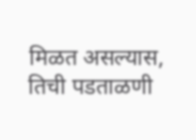मिळत असल्यास, तिची पडताळणी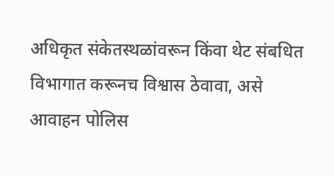अधिकृत संकेतस्थळांवरून किंवा थेट संबधित विभागात करूनच विश्वास ठेवावा, असे आवाहन पोलिस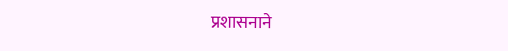प्रशासनाने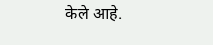केले आहे.